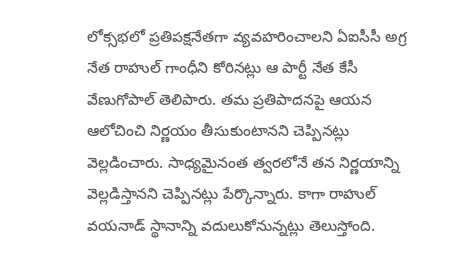లోక్సభలో ప్రతిపక్షనేతగా వ్యవహరించాలని ఏఐసీసీ అగ్ర నేత రాహుల్ గాంధీని కోరినట్లు ఆ పార్టీ నేత కేసీ వేణుగోపాల్ తెలిపారు. తమ ప్రతిపాదనపై ఆయన ఆలోచించి నిర్ణయం తీసుకుంటానని చెప్పినట్లు వెల్లడించారు. సాధ్యమైనంత త్వరలోనే తన నిర్ణయాన్ని వెల్లడిస్తానని చెప్పినట్లు పేర్కొన్నారు. కాగా రాహుల్ వయనాడ్ స్థానాన్ని వదులుకోనున్నట్లు తెలుస్తోంది.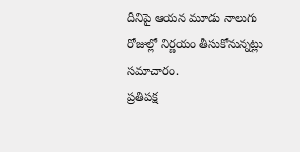దీనిపై ఆయన మూడు నాలుగు రోజుల్లో నిర్ణయం తీసుకోనున్నట్లు సమాచారం.
ప్రతిపక్ష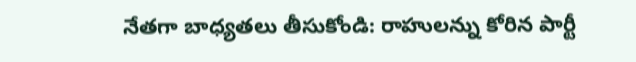నేతగా బాధ్యతలు తీసుకోండి: రాహులన్ను కోరిన పార్టీ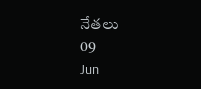నేతలు
09
Jun